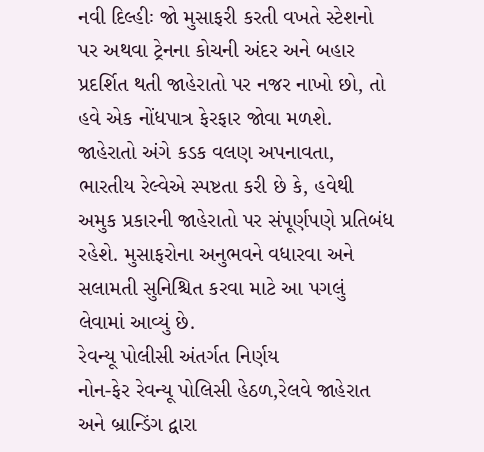નવી દિલ્હીઃ જો મુસાફરી કરતી વખતે સ્ટેશનો પર અથવા ટ્રેનના કોચની અંદર અને બહાર પ્રદર્શિત થતી જાહેરાતો પર નજર નાખો છો, તો હવે એક નોંધપાત્ર ફેરફાર જોવા મળશે. જાહેરાતો અંગે કડક વલણ અપનાવતા, ભારતીય રેલ્વેએ સ્પષ્ટતા કરી છે કે, હવેથી અમુક પ્રકારની જાહેરાતો પર સંપૂર્ણપણે પ્રતિબંધ રહેશે. મુસાફરોના અનુભવને વધારવા અને સલામતી સુનિશ્ચિત કરવા માટે આ પગલું લેવામાં આવ્યું છે.
રેવન્યૂ પોલીસી અંતર્ગત નિર્ણય
નોન-ફેર રેવન્યૂ પોલિસી હેઠળ,રેલવે જાહેરાત અને બ્રાન્ડિંગ દ્વારા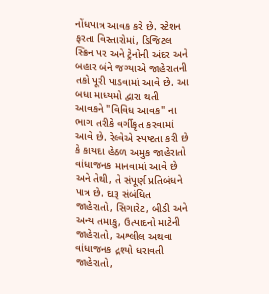નોંધપાત્ર આવક કરે છે. સ્ટેશન ફરતા વિસ્તારોમાં, ડિજિટલ સ્ક્રિન પર અને ટ્રેનોની અંદર અને બહાર બંને જગ્યાએ જાહેરાતની તકો પૂરી પાડવામાં આવે છે. આ બધા માધ્યમો દ્વારા થતી આવકને "વિવિધ આવક" ના ભાગ તરીકે વર્ગીકૃત કરવામાં આવે છે. રેલ્વેએ સ્પષ્ટતા કરી છે કે કાયદા હેઠળ અમુક જાહેરાતો વાંધાજનક માનવામાં આવે છે અને તેથી, તે સંપૂર્ણ પ્રતિબંધને પાત્ર છે. દારૂ સંબંધિત જાહેરાતો, સિગારેટ, બીડી અને અન્ય તમાકુ, ઉત્પાદનો માટેની જાહેરાતો, અશ્લીલ અથવા વાંધાજનક દ્રશ્યો ધરાવતી જાહેરાતો,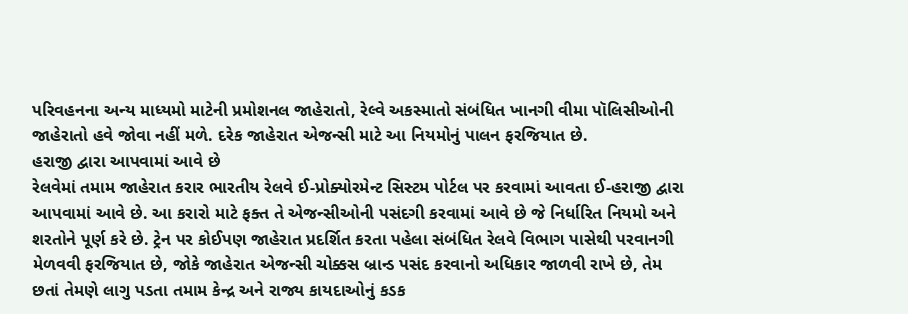પરિવહનના અન્ય માધ્યમો માટેની પ્રમોશનલ જાહેરાતો, રેલ્વે અકસ્માતો સંબંધિત ખાનગી વીમા પૉલિસીઓની જાહેરાતો હવે જોવા નહીં મળે. દરેક જાહેરાત એજન્સી માટે આ નિયમોનું પાલન ફરજિયાત છે.
હરાજી દ્વારા આપવામાં આવે છે
રેલવેમાં તમામ જાહેરાત કરાર ભારતીય રેલવે ઈ-પ્રોક્યોરમેન્ટ સિસ્ટમ પોર્ટલ પર કરવામાં આવતા ઈ-હરાજી દ્વારા આપવામાં આવે છે. આ કરારો માટે ફક્ત તે એજન્સીઓની પસંદગી કરવામાં આવે છે જે નિર્ધારિત નિયમો અને શરતોને પૂર્ણ કરે છે. ટ્રેન પર કોઈપણ જાહેરાત પ્રદર્શિત કરતા પહેલા સંબંધિત રેલવે વિભાગ પાસેથી પરવાનગી મેળવવી ફરજિયાત છે, જોકે જાહેરાત એજન્સી ચોક્કસ બ્રાન્ડ પસંદ કરવાનો અધિકાર જાળવી રાખે છે, તેમ છતાં તેમણે લાગુ પડતા તમામ કેન્દ્ર અને રાજ્ય કાયદાઓનું કડક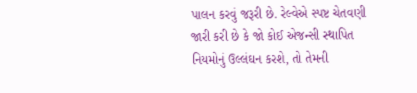પાલન કરવું જરૂરી છે. રેલ્વેએ સ્પષ્ટ ચેતવણી જારી કરી છે કે જો કોઈ એજન્સી સ્થાપિત નિયમોનું ઉલ્લંઘન કરશે, તો તેમની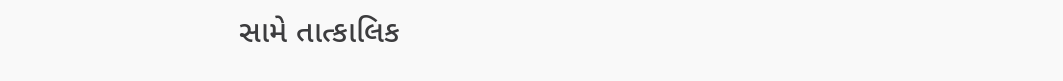સામે તાત્કાલિક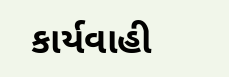કાર્યવાહી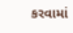કરવામાં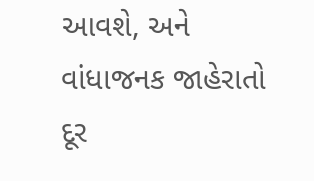આવશે, અને વાંધાજનક જાહેરાતો દૂર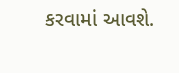કરવામાં આવશે.